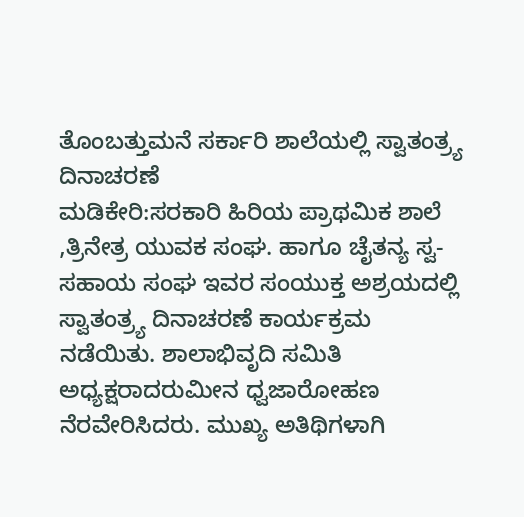ತೊಂಬತ್ತುಮನೆ ಸರ್ಕಾರಿ ಶಾಲೆಯಲ್ಲಿ ಸ್ವಾತಂತ್ರ್ಯ ದಿನಾಚರಣೆ
ಮಡಿಕೇರಿ:ಸರಕಾರಿ ಹಿರಿಯ ಪ್ರಾಥಮಿಕ ಶಾಲೆ ,ತ್ರಿನೇತ್ರ ಯುವಕ ಸಂಘ. ಹಾಗೂ ಚೈತನ್ಯ ಸ್ವ- ಸಹಾಯ ಸಂಘ ಇವರ ಸಂಯುಕ್ತ ಅಶ್ರಯದಲ್ಲಿ ಸ್ವಾತಂತ್ರ್ಯ ದಿನಾಚರಣೆ ಕಾರ್ಯಕ್ರಮ ನಡೆಯಿತು. ಶಾಲಾಭಿವೃದಿ ಸಮಿತಿ ಅಧ್ಯಕ್ಷರಾದರುಮೀನ ಧ್ವಜಾರೋಹಣ ನೆರವೇರಿಸಿದರು. ಮುಖ್ಯ ಅತಿಥಿಗಳಾಗಿ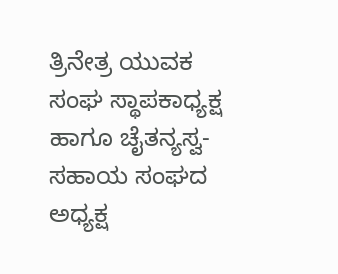ತ್ರಿನೇತ್ರ ಯುವಕ ಸಂಘ ಸ್ಥಾಪಕಾಧ್ಯಕ್ಷ ಹಾಗೂ ಚೈತನ್ಯಸ್ವ- ಸಹಾಯ ಸಂಘದ ಅಧ್ಯಕ್ಷ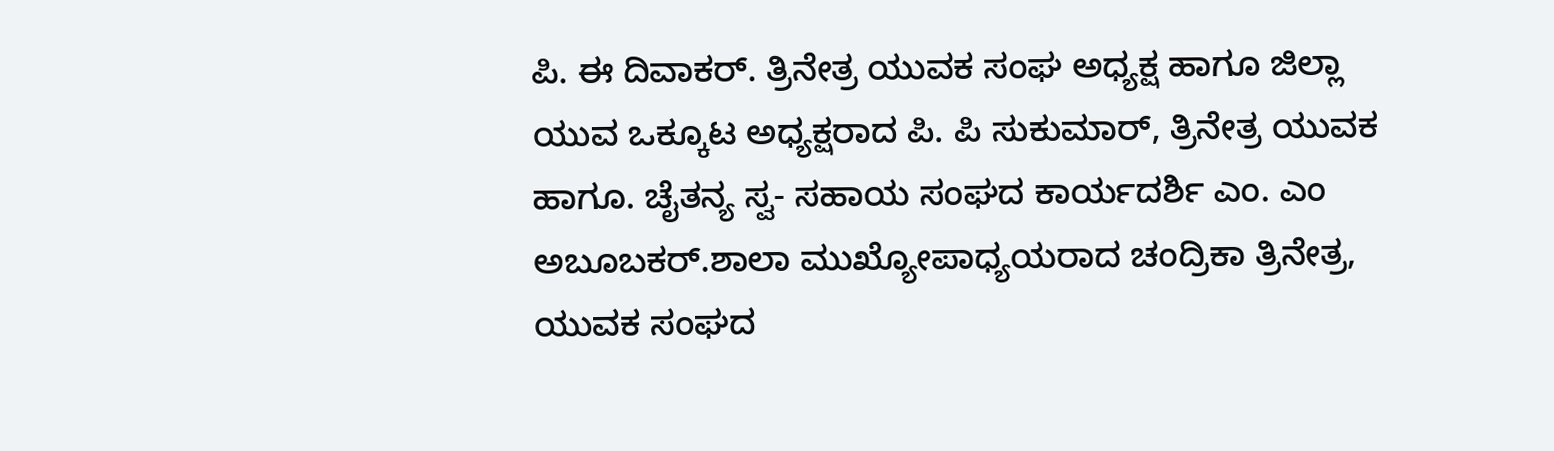ಪಿ. ಈ ದಿವಾಕರ್. ತ್ರಿನೇತ್ರ ಯುವಕ ಸಂಘ ಅಧ್ಯಕ್ಷ ಹಾಗೂ ಜಿಲ್ಲಾ ಯುವ ಒಕ್ಕೂಟ ಅಧ್ಯಕ್ಷರಾದ ಪಿ. ಪಿ ಸುಕುಮಾರ್, ತ್ರಿನೇತ್ರ ಯುವಕ ಹಾಗೂ. ಚೈತನ್ಯ ಸ್ವ- ಸಹಾಯ ಸಂಘದ ಕಾರ್ಯದರ್ಶಿ ಎಂ. ಎಂ ಅಬೂಬಕರ್.ಶಾಲಾ ಮುಖ್ಯೋಪಾಧ್ಯಯರಾದ ಚಂದ್ರಿಕಾ ತ್ರಿನೇತ್ರ, ಯುವಕ ಸಂಘದ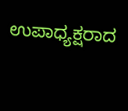ಉಪಾಧ್ಯಕ್ಷರಾದ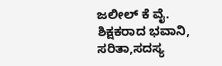ಜಲೀಲ್ ಕೆ ವೈ. ಶಿಕ್ಷಕರಾದ ಭವಾನಿ, ಸರಿತಾ,ಸದಸ್ಯ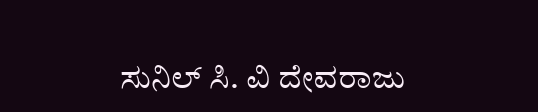ಸುನಿಲ್ ಸಿ. ವಿ ದೇವರಾಜು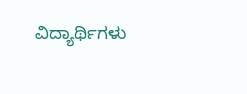ವಿದ್ಯಾರ್ಥಿಗಳು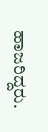ಹಾಜರಿದ್ದರು.